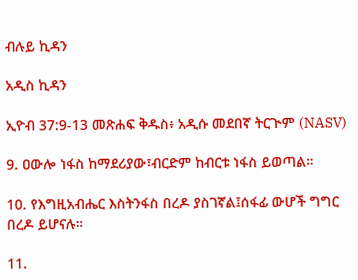ብሉይ ኪዳን

አዲስ ኪዳን

ኢዮብ 37:9-13 መጽሐፍ ቅዱስ፥ አዲሱ መደበኛ ትርጒም (NASV)

9. ዐውሎ ነፋስ ከማደሪያው፣ብርድም ከብርቱ ነፋስ ይወጣል።

10. የእግዚአብሔር እስትንፋስ በረዶ ያስገኛል፤ሰፋፊ ውሆች ግግር በረዶ ይሆናሉ።

11.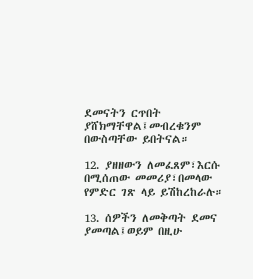ደመናትን ርጥበት ያሸክማቸዋል፤መብረቁንም በውስጣቸው ይበትናል።

12. ያዘዘውን ለመፈጸም፣እርሱ በሚሰጠው መመሪያ፣በመላው የምድር ገጽ ላይ ይሽከረከራሉ።

13. ሰዎችን ለመቅጣት ደመና ያመጣል፤ወይም በዚሁ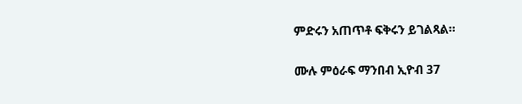ምድሩን አጠጥቶ ፍቅሩን ይገልጻል።

ሙሉ ምዕራፍ ማንበብ ኢዮብ 37